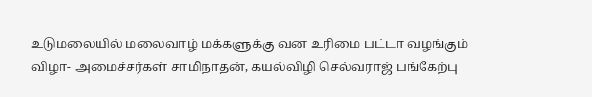உடுமலையில் மலைவாழ் மக்களுக்கு வன உரிமை பட்டா வழங்கும் விழா- அமைச்சர்கள் சாமிநாதன், கயல்விழி செல்வராஜ் பங்கேற்பு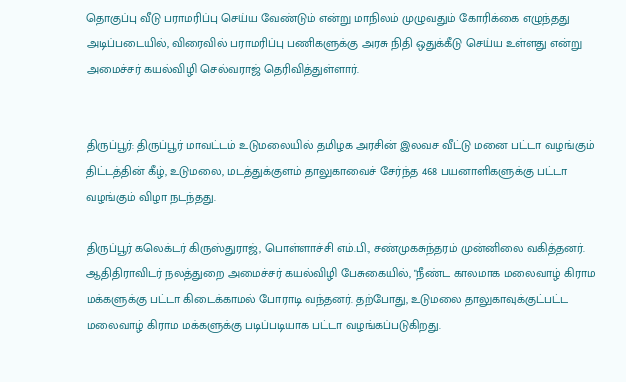தொகுப்பு வீடு பராமரிப்பு செய்ய வேண்டும் என்று மாநிலம் முழுவதும் கோரிக்கை எழுந்தது அடிப்படையில், விரைவில் பராமரிப்பு பணிகளுக்கு அரசு நிதி ஒதுக்கீடு செய்ய உள்ளது என்று அமைச்சர் கயல்விழி செல்வராஜ் தெரிவித்துள்ளார்.


திருப்பூர்: திருப்பூர் மாவட்டம் உடுமலையில் தமிழக அரசின் இலவச வீட்டு மனை பட்டா வழங்கும் திட்டத்தின் கீழ், உடுமலை, மடத்துக்குளம் தாலுகாவைச் சேர்ந்த 468 பயனாளிகளுக்கு பட்டா வழங்கும் விழா நடந்தது.

திருப்பூர் கலெக்டர் கிருஸ்துராஜ், பொள்ளாச்சி எம்.பி., சண்முகசுந்தரம் முன்னிலை வகித்தனர். ஆதிதிராவிடர் நலத்துறை அமைச்சர் கயல்விழி பேசுகையில், "நீண்ட காலமாக மலைவாழ் கிராம மக்களுக்கு பட்டா கிடைக்காமல் போராடி வந்தனர். தற்போது, உடுமலை தாலுகாவுக்குட்பட்ட மலைவாழ் கிராம மக்களுக்கு படிப்படியாக பட்டா வழங்கப்படுகிறது.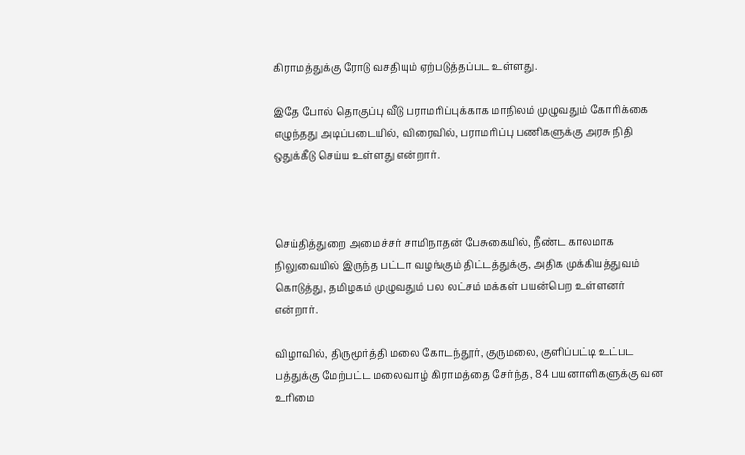கிராமத்துக்கு ரோடு வசதியும் ஏற்படுத்தப்பட உள்ளது.

இதே போல் தொகுப்பு வீடு பராமரிப்புக்காக மாநிலம் முழுவதும் கோரிக்கை எழுந்தது அடிப்படையில், விரைவில், பராமரிப்பு பணிகளுக்கு அரசு நிதி ஒதுக்கீடு செய்ய உள்ளது என்றார்.



செய்தித்துறை அமைச்சர் சாமிநாதன் பேசுகையில், நீண்ட காலமாக நிலுவையில் இருந்த பட்டா வழங்கும் திட்டத்துக்கு, அதிக முக்கியத்துவம் கொடுத்து, தமிழகம் முழுவதும் பல லட்சம் மக்கள் பயன்பெற உள்ளனர் என்றார்.

விழாவில், திருமூர்த்தி மலை கோடந்தூர், குருமலை, குளிப்பட்டி உட்பட பத்துக்கு மேற்பட்ட மலைவாழ் கிராமத்தை சேர்ந்த, 84 பயனாளிகளுக்கு வன உரிமை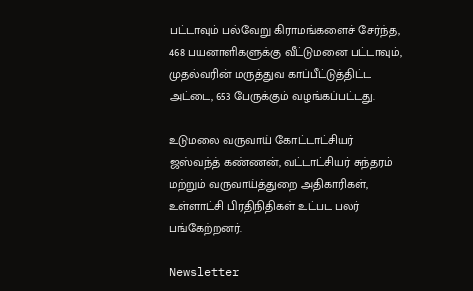பட்டாவும் பல்வேறு கிராமங்களைச் சேர்ந்த, 468 பயனாளிகளுக்கு வீட்டுமனை பட்டாவும், முதல்வரின் மருத்துவ காப்பீட்டுத்திட்ட அட்டை, 653 பேருக்கும் வழங்கப்பட்டது.

உடுமலை வருவாய் கோட்டாட்சியர் ஜஸ்வந்த் கண்ணன், வட்டாட்சியர் சுந்தரம் மற்றும் வருவாய்த்துறை அதிகாரிகள், உள்ளாட்சி பிரதிநிதிகள் உட்பட பலர் பங்கேற்றனர்.

Newsletter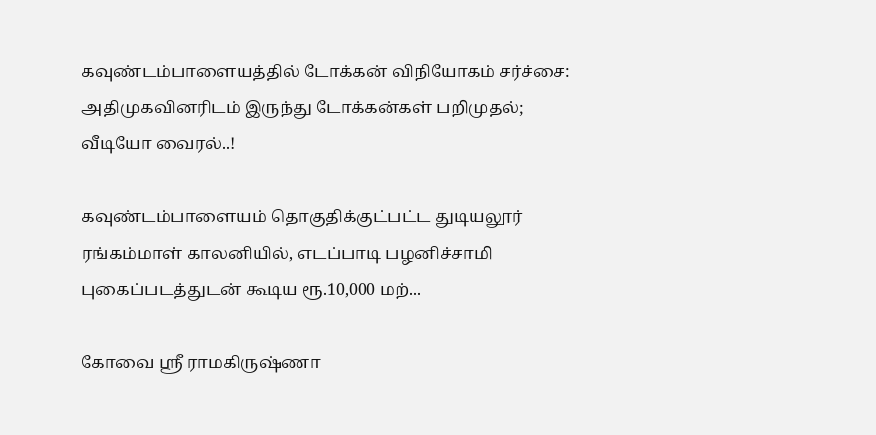கவுண்டம்பாளையத்தில் டோக்கன் விநியோகம் சர்ச்சை: அதிமுகவினரிடம் இருந்து டோக்கன்கள் பறிமுதல்; வீடியோ வைரல்..!

கவுண்டம்பாளையம் தொகுதிக்குட்பட்ட துடியலூர் ரங்கம்மாள் காலனியில், எடப்பாடி பழனிச்சாமி புகைப்படத்துடன் கூடிய ரூ.10,000 மற்...

கோவை ஸ்ரீ ராமகிருஷ்ணா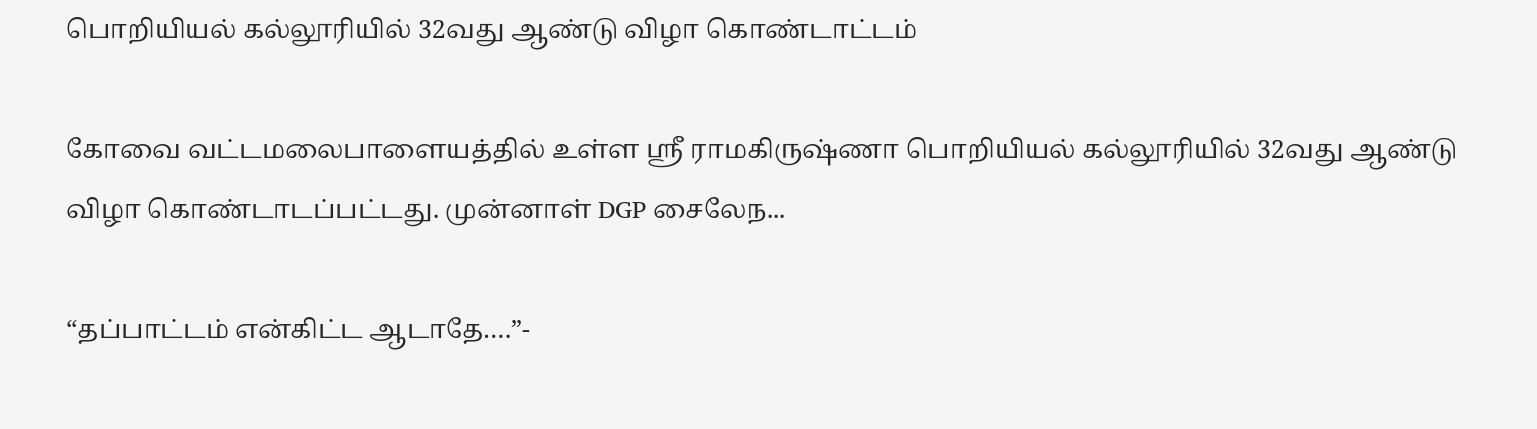பொறியியல் கல்லூரியில் 32வது ஆண்டு விழா கொண்டாட்டம்

கோவை வட்டமலைபாளையத்தில் உள்ள ஸ்ரீ ராமகிருஷ்ணா பொறியியல் கல்லூரியில் 32வது ஆண்டு விழா கொண்டாடப்பட்டது. முன்னாள் DGP சைலேந...

“தப்பாட்டம் என்கிட்ட ஆடாதே….”-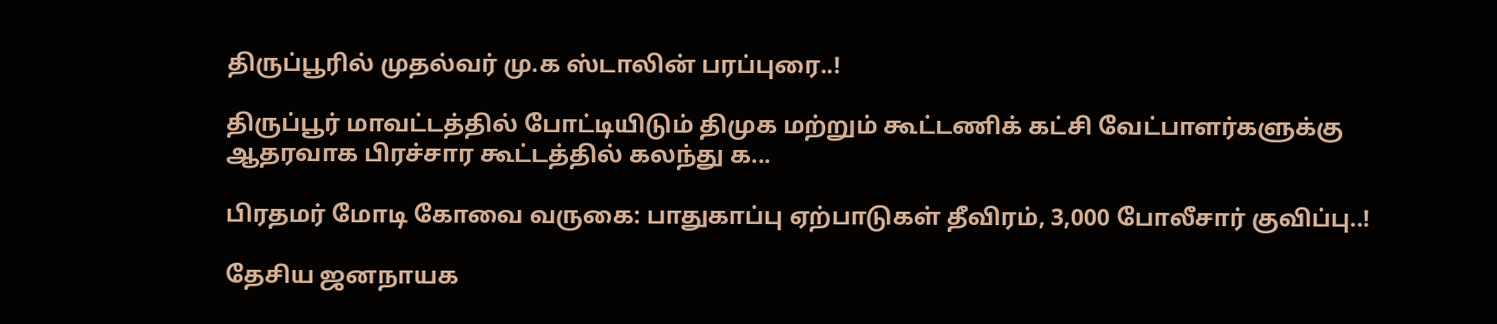திருப்பூரில் முதல்வர் மு.க ஸ்டாலின் பரப்புரை..!

திருப்பூர் மாவட்டத்தில் போட்டியிடும் திமுக மற்றும் கூட்டணிக் கட்சி வேட்பாளர்களுக்கு ஆதரவாக பிரச்சார கூட்டத்தில் கலந்து க...

பிரதமர் மோடி கோவை வருகை: பாதுகாப்பு ஏற்பாடுகள் தீவிரம், 3,000 போலீசார் குவிப்பு..!

தேசிய ஜனநாயக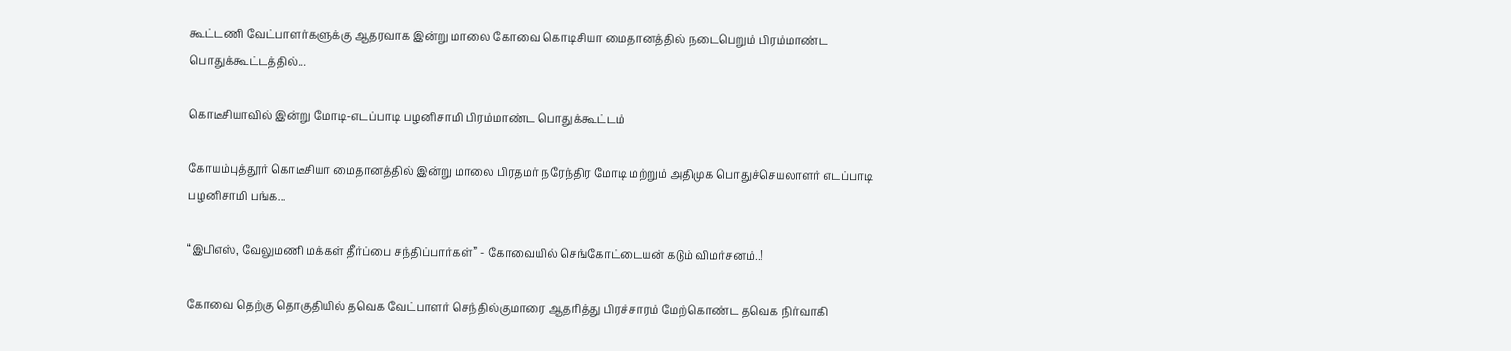கூட்டணி வேட்பாளர்களுக்கு ஆதரவாக இன்று மாலை கோவை கொடிசியா மைதானத்தில் நடைபெறும் பிரம்மாண்ட பொதுக்கூட்டத்தில்...

கொடீசியாவில் இன்று மோடி-எடப்பாடி பழனிசாமி பிரம்மாண்ட பொதுக்கூட்டம்

கோயம்புத்தூர் கொடீசியா மைதானத்தில் இன்று மாலை பிரதமர் நரேந்திர மோடி மற்றும் அதிமுக பொதுச்செயலாளர் எடப்பாடி பழனிசாமி பங்க...

“இபிஎஸ், வேலுமணி மக்கள் தீர்ப்பை சந்திப்பார்கள்” - கோவையில் செங்கோட்டையன் கடும் விமர்சனம்..!

கோவை தெற்கு தொகுதியில் தவெக வேட்பாளர் செந்தில்குமாரை ஆதரித்து பிரச்சாரம் மேற்கொண்ட தவெக நிர்வாகி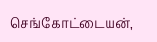செங்கோட்டையன்,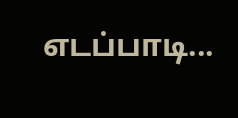எடப்பாடி...